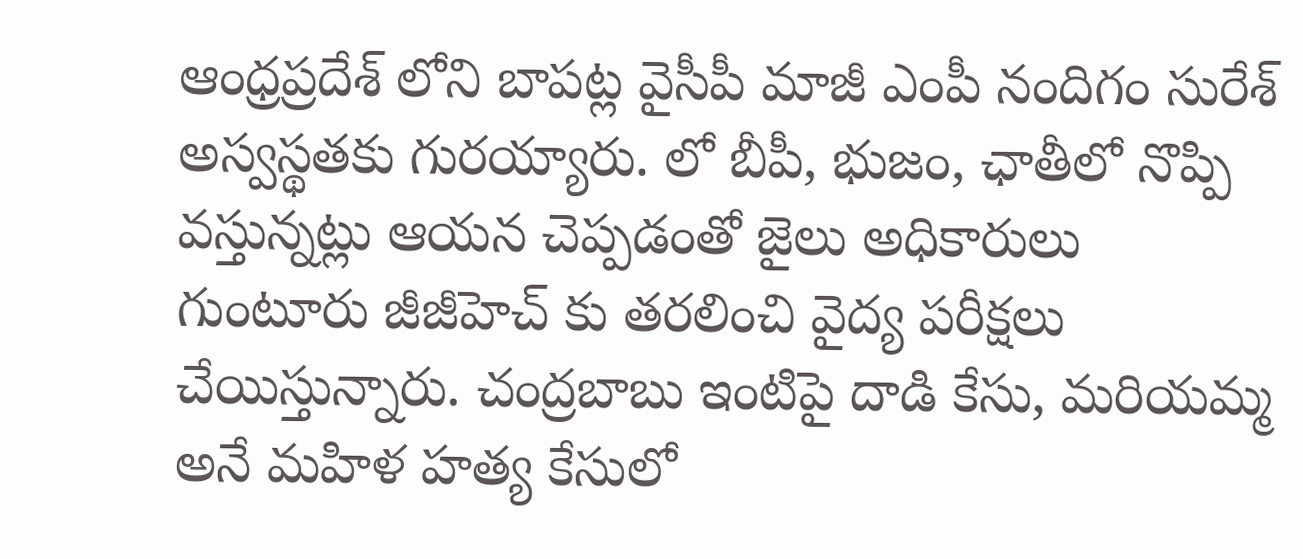ఆంధ్రప్రదేశ్ లోని బాపట్ల వైసీపీ మాజీ ఎంపీ నందిగం సురేశ్ అస్వస్థతకు గురయ్యారు. లో బీపీ, భుజం, ఛాతీలో నొప్పి వస్తున్నట్లు ఆయన చెప్పడంతో జైలు అధికారులు గుంటూరు జీజీహెచ్ కు తరలించి వైద్య పరీక్షలు చేయిస్తున్నారు. చంద్రబాబు ఇంటిపై దాడి కేసు, మరియమ్మ అనే మహిళ హత్య కేసులో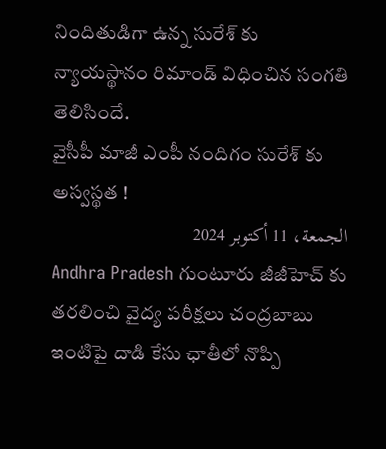నిందితుడిగా ఉన్న సురేశ్ కు న్యాయస్థానం రిమాండ్ విధించిన సంగతి తెలిసిందే.
వైసీపీ మాజీ ఎంపీ నందిగం సురేశ్ కు అస్వస్థత !
الجمعة، 11 أكتوبر 2024
Andhra Pradesh గుంటూరు జీజీహెచ్ కు తరలించి వైద్య పరీక్షలు చంద్రబాబు ఇంటిపై దాడి కేసు ఛాతీలో నొప్పి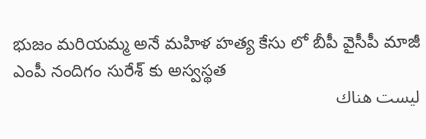భుజం మరియమ్మ అనే మహిళ హత్య కేసు లో బీపీ వైసీపీ మాజీ ఎంపీ నందిగం సురేశ్ కు అస్వస్థత
ليست هناك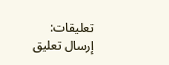تعليقات:
إرسال تعليق